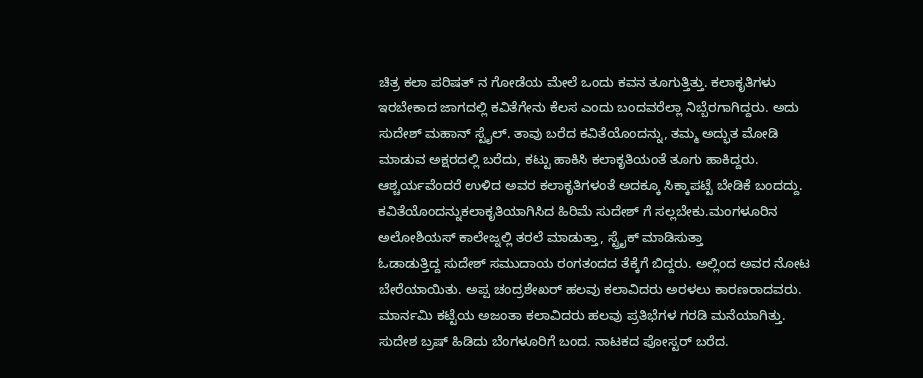ಚಿತ್ರ ಕಲಾ ಪರಿಷತ್ ನ ಗೋಡೆಯ ಮೇಲೆ ಒಂದು ಕವನ ತೂಗುತ್ತಿತ್ತು. ಕಲಾಕೃತಿಗಳು ಇರಬೇಕಾದ ಜಾಗದಲ್ಲಿ ಕವಿತೆಗೇನು ಕೆಲಸ ಎಂದು ಬಂದವರೆಲ್ಲಾ ನಿಬ್ಬೆರಗಾಗಿದ್ದರು. ಅದು ಸುದೇಶ್ ಮಹಾನ್ ಸ್ಟೈಲ್. ತಾವು ಬರೆದ ಕವಿತೆಯೊಂದನ್ನು, ತಮ್ಮ ಅದ್ಭುತ ಮೋಡಿ ಮಾಡುವ ಅಕ್ಷರದಲ್ಲಿ ಬರೆದು, ಕಟ್ಟು ಹಾಕಿಸಿ ಕಲಾಕೃತಿಯಂತೆ ತೂಗು ಹಾಕಿದ್ದರು. ಆಶ್ಚರ್ಯವೆಂದರೆ ಉಳಿದ ಅವರ ಕಲಾಕೃತಿಗಳಂತೆ ಅದಕ್ಕೂ ಸಿಕ್ಕಾಪಟ್ಟೆ ಬೇಡಿಕೆ ಬಂದದ್ದು.
ಕವಿತೆಯೊಂದನ್ನುಕಲಾಕೃತಿಯಾಗಿಸಿದ ಹಿರಿಮೆ ಸುದೇಶ್ ಗೆ ಸಲ್ಲಬೇಕು.ಮಂಗಳೂರಿನ ಅಲೋಶಿಯಸ್ ಕಾಲೇಜ್ನಲ್ಲಿ ತರಲೆ ಮಾಡುತ್ತಾ, ಸ್ಟ್ರೈಕ್ ಮಾಡಿಸುತ್ತಾ
ಓಡಾಡುತ್ತಿದ್ದ ಸುದೇಶ್ ಸಮುದಾಯ ರಂಗತಂದದ ತೆಕ್ಕೆಗೆ ಬಿದ್ದರು. ಅಲ್ಲಿಂದ ಅವರ ನೋಟ ಬೇರೆಯಾಯಿತು. ಅಪ್ಪ ಚಂದ್ರಶೇಖರ್ ಹಲವು ಕಲಾವಿದರು ಅರಳಲು ಕಾರಣರಾದವರು. ಮಾರ್ನಮಿ ಕಟ್ಟೆಯ ಅಜಂತಾ ಕಲಾವಿದರು ಹಲವು ಪ್ರತಿಭೆಗಳ ಗರಡಿ ಮನೆಯಾಗಿತ್ತು.
ಸುದೇಶ ಬ್ರಷ್ ಹಿಡಿದು ಬೆಂಗಳೂರಿಗೆ ಬಂದ. ನಾಟಕದ ಪೋಸ್ಟರ್ ಬರೆದ.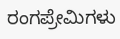ರಂಗಪ್ರೇಮಿಗಳು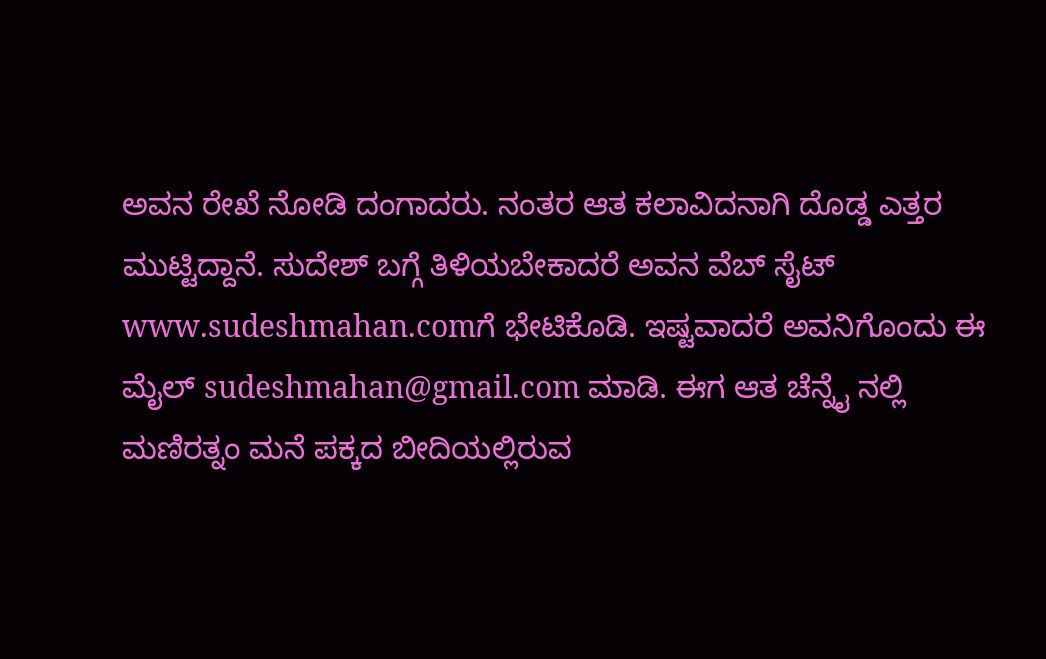ಅವನ ರೇಖೆ ನೋಡಿ ದಂಗಾದರು. ನಂತರ ಆತ ಕಲಾವಿದನಾಗಿ ದೊಡ್ಡ ಎತ್ತರ ಮುಟ್ಟಿದ್ದಾನೆ. ಸುದೇಶ್ ಬಗ್ಗೆ ತಿಳಿಯಬೇಕಾದರೆ ಅವನ ವೆಬ್ ಸೈಟ್ www.sudeshmahan.comಗೆ ಭೇಟಿಕೊಡಿ. ಇಷ್ಟವಾದರೆ ಅವನಿಗೊಂದು ಈ ಮೈಲ್ sudeshmahan@gmail.com ಮಾಡಿ. ಈಗ ಆತ ಚೆನ್ನೈ ನಲ್ಲಿ ಮಣಿರತ್ನಂ ಮನೆ ಪಕ್ಕದ ಬೀದಿಯಲ್ಲಿರುವ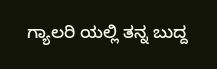ಗ್ಯಾಲರಿ ಯಲ್ಲಿ ತನ್ನ ಬುದ್ದ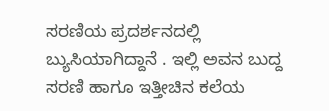ಸರಣಿಯ ಪ್ರದರ್ಶನದಲ್ಲಿ ಬ್ಯುಸಿಯಾಗಿದ್ದಾನೆ . ಇಲ್ಲಿ ಅವನ ಬುದ್ದ ಸರಣಿ ಹಾಗೂ ಇತ್ತೀಚಿನ ಕಲೆಯ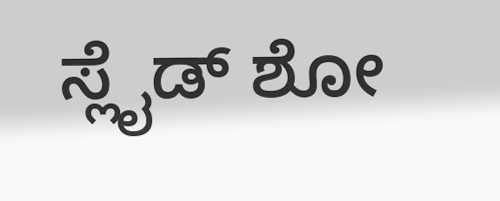ಸ್ಲೈಡ್ ಶೋ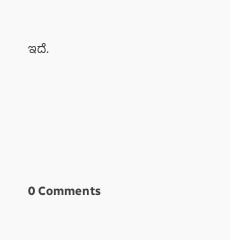ಇದೆ.






0 Comments